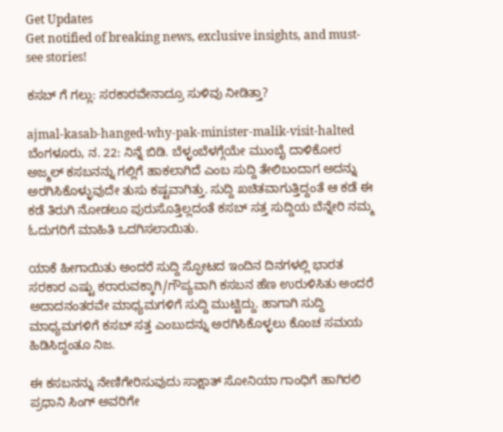Get Updates
Get notified of breaking news, exclusive insights, and must-see stories!

ಕಸಬ್ ಗೆ ಗಲ್ಲು: ಸರಕಾರವೇನಾದ್ರೂ ಸುಳಿವು ನೀಡಿತ್ತಾ?

ajmal-kasab-hanged-why-pak-minister-malik-visit-halted
ಬೆಂಗಳೂರು, ನ. 22: ನಿನ್ನೆ ಬಿಡಿ. ಬೆಳ್ಳಂಬೆಳಗ್ಗೆಯೇ ಮುಂಬೈ ದಾಳಿಕೋರ ಅಜ್ಮಲ್ ಕಸಬನನ್ನು ಗಲ್ಲಿಗೆ ಹಾಕಲಾಗಿದೆ ಎಂಬ ಸುದ್ದಿ ತೇಲಿಬಂದಾಗ ಅದನ್ನು ಅರಗಿಸಿಕೊಳ್ಳುವುದೇ ತುಸು ಕಷ್ಟವಾಗಿತ್ತು. ಸುದ್ದಿ ಖಚಿತವಾಗುತ್ತಿದ್ದಂತೆ ಆ ಕಡೆ ಈ ಕಡೆ ತಿರುಗಿ ನೋಡಲೂ ಪುರುಸೊತ್ತಿಲ್ಲದಂತೆ ಕಸಬ್ ಸತ್ತ ಸುದ್ದಿಯ ಬೆನ್ನೇರಿ ನಮ್ಮ ಓದುಗರಿಗೆ ಮಾಹಿತಿ ಒದಗಿಸಲಾಯಿತು.

ಯಾಕೆ ಹೀಗಾಯಿತು ಅಂದರೆ ಸುದ್ದಿ ಸ್ಫೋಟದ ಇಂದಿನ ದಿನಗಳಲ್ಲಿ ಭಾರತ ಸರಕಾರ ಎಷ್ಟು ಕರಾರುವಕ್ಕಾಗಿ/ಗೌಪ್ಯವಾಗಿ ಕಸಬನ ಹೆಣ ಉರುಳಿಸಿತು ಅಂದರೆ ಅದಾದನಂತರವೇ ಮಾಧ್ಯಮಗಳಿಗೆ ಸುದ್ದಿ ಮುಟ್ಟಿದ್ದು. ಹಾಗಾಗಿ ಸುದ್ದಿ ಮಾಧ್ಯಮಗಳಿಗೆ ಕಸಬ್ ಸತ್ತ ಎಂಬುದನ್ನು ಅರಗಿಸಿಕೊಳ್ಳಲು ಕೊಂಚ ಸಮಯ ಹಿಡಿಸಿದ್ದಂತೂ ನಿಜ.

ಈ ಕಸಬನನ್ನು ನೇಣಿಗೇರಿಸುವುದು ಸಾಕ್ಷಾತ್ ಸೋನಿಯಾ ಗಾಂಧಿಗೆ ಹಾಗಿರಲಿ ಪ್ರಧಾನಿ ಸಿಂಗ್ ಅವರಿಗೇ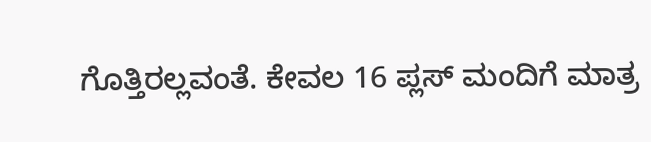ಗೊತ್ತಿರಲ್ಲವಂತೆ. ಕೇವಲ 16 ಪ್ಲಸ್ ಮಂದಿಗೆ ಮಾತ್ರ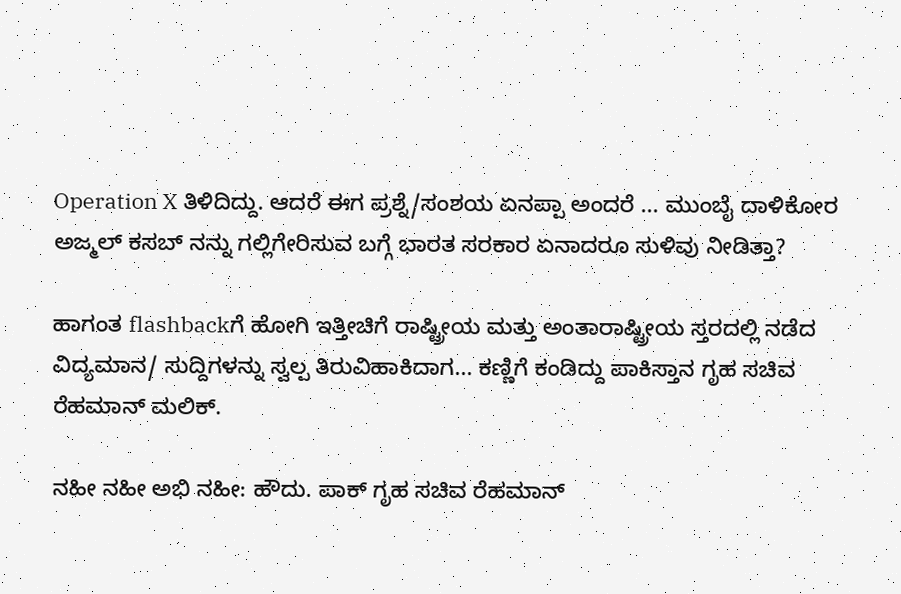Operation X ತಿಳಿದಿದ್ದು. ಆದರೆ ಈಗ ಪ್ರಶ್ನೆ/ಸಂಶಯ ಏನಪ್ಪಾ ಅಂದರೆ ... ಮುಂಬೈ ದಾಳಿಕೋರ ಅಜ್ಮಲ್ ಕಸಬ್ ನನ್ನು ಗಲ್ಲಿಗೇರಿಸುವ ಬಗ್ಗೆ ಭಾರತ ಸರಕಾರ ಏನಾದರೂ ಸುಳಿವು ನೀಡಿತ್ತಾ?

ಹಾಗಂತ flashbackಗೆ ಹೋಗಿ ಇತ್ತೀಚಿಗೆ ರಾಷ್ಟ್ರೀಯ ಮತ್ತು ಅಂತಾರಾಷ್ಟ್ರೀಯ ಸ್ತರದಲ್ಲಿ ನಡೆದ ವಿದ್ಯಮಾನ/ ಸುದ್ದಿಗಳನ್ನು ಸ್ವಲ್ಪ ತಿರುವಿಹಾಕಿದಾಗ... ಕಣ್ಣಿಗೆ ಕಂಡಿದ್ದು ಪಾಕಿಸ್ತಾನ ಗೃಹ ಸಚಿವ ರೆಹಮಾನ್‌ ಮಲಿಕ್.

ನಹೀ ನಹೀ ಅಭಿ ನಹೀ: ಹೌದು. ಪಾಕ್ ಗೃಹ ಸಚಿವ ರೆಹಮಾನ್‌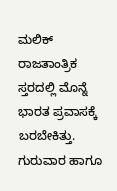ಮಲಿಕ್‌ ರಾಜತಾಂತ್ರಿಕ ಸ್ತರದಲ್ಲಿ ಮೊನ್ನೆ ಭಾರತ ಪ್ರವಾಸಕ್ಕೆ ಬರಬೇಕಿತ್ತು. ಗುರುವಾರ ಹಾಗೂ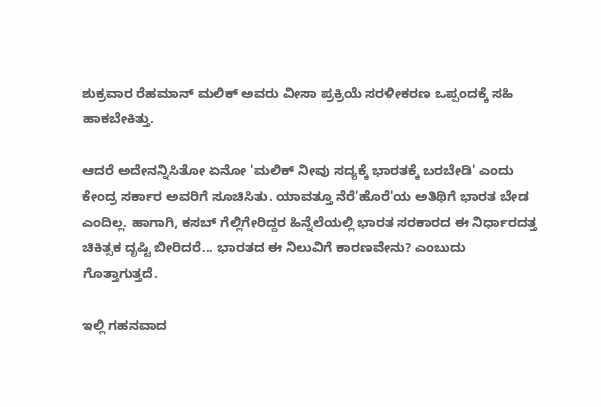ಶುಕ್ರವಾರ ರೆಹಮಾನ್‌ ಮಲಿಕ್‌ ಅವರು ವೀಸಾ ಪ್ರಕ್ರಿಯೆ ಸರಳೀಕರಣ ಒಪ್ಪಂದಕ್ಕೆ ಸಹಿ ಹಾಕಬೇಕಿತ್ತು.

ಆದರೆ ಅದೇನನ್ನಿಸಿತೋ ಏನೋ 'ಮಲಿಕ್‌ ನೀವು ಸದ್ಯಕ್ಕೆ ಭಾರತಕ್ಕೆ ಬರಬೇಡಿ' ಎಂದು ಕೇಂದ್ರ ಸರ್ಕಾರ ಅವರಿಗೆ ಸೂಚಿಸಿತು. ಯಾವತ್ತೂ ನೆರೆ'ಹೊರೆ'ಯ ಅತಿಥಿಗೆ ಭಾರತ ಬೇಡ ಎಂದಿಲ್ಲ. ಹಾಗಾಗಿ, ಕಸಬ್ ಗೆಲ್ಲಿಗೇರಿದ್ದರ ಹಿನ್ನೆಲೆಯಲ್ಲಿ ಭಾರತ ಸರಕಾರದ ಈ ನಿರ್ಧಾರದತ್ತ ಚಿಕಿತ್ಸಕ ದೃಷ್ಟಿ ಬೀರಿದರೆ... ಭಾರತದ ಈ ನಿಲುವಿಗೆ ಕಾರಣವೇನು? ಎಂಬುದು ಗೊತ್ತಾಗುತ್ತದೆ.

ಇಲ್ಲಿ ಗಹನವಾದ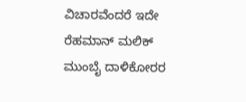ವಿಚಾರವೆಂದರೆ ಇದೇ ರೆಹಮಾನ್‌ ಮಲಿಕ್‌ ಮುಂಬೈ ದಾಳಿಕೋರರ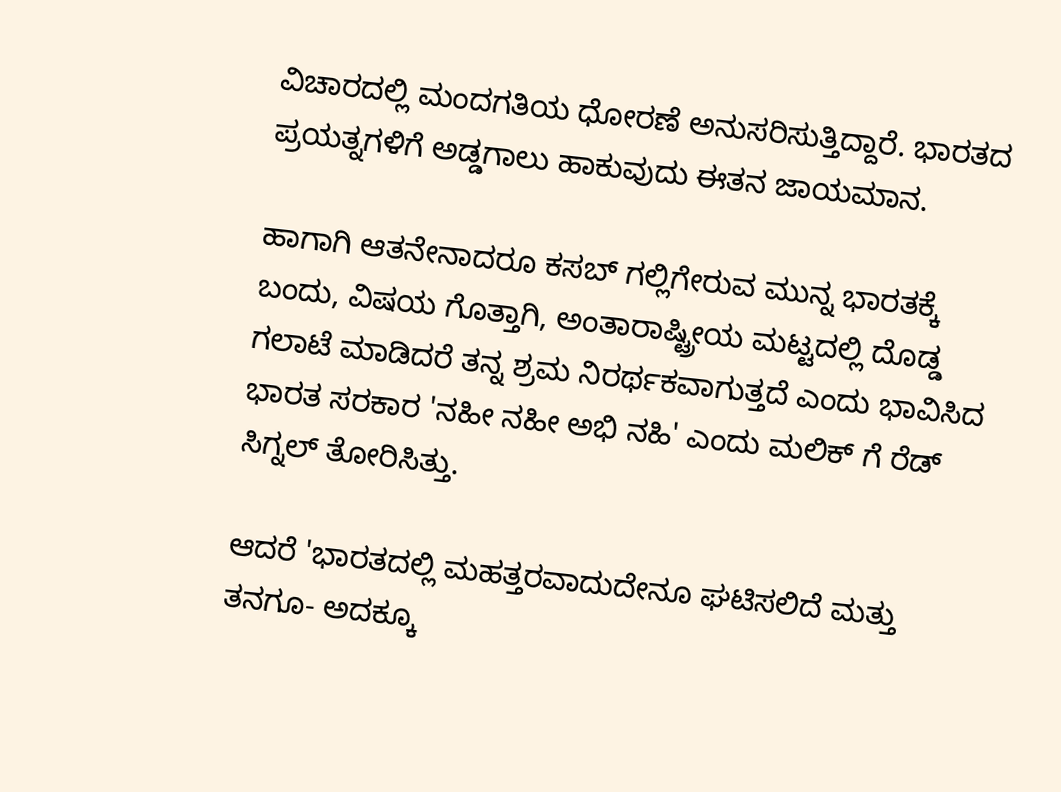ವಿಚಾರದಲ್ಲಿ ಮಂದಗತಿಯ ಧೋರಣೆ ಅನುಸರಿಸುತ್ತಿದ್ದಾರೆ. ಭಾರತದ ಪ್ರಯತ್ನಗಳಿಗೆ ಅಡ್ಡಗಾಲು ಹಾಕುವುದು ಈತನ ಜಾಯಮಾನ.

ಹಾಗಾಗಿ ಆತನೇನಾದರೂ ಕಸಬ್ ಗಲ್ಲಿಗೇರುವ ಮುನ್ನ ಭಾರತಕ್ಕೆ ಬಂದು, ವಿಷಯ ಗೊತ್ತಾಗಿ, ಅಂತಾರಾಷ್ಟ್ರೀಯ ಮಟ್ಟದಲ್ಲಿ ದೊಡ್ಡ ಗಲಾಟೆ ಮಾಡಿದರೆ ತನ್ನ ಶ್ರಮ ನಿರರ್ಥಕವಾಗುತ್ತದೆ ಎಂದು ಭಾವಿಸಿದ ಭಾರತ ಸರಕಾರ 'ನಹೀ ನಹೀ ಅಭಿ ನಹಿ' ಎಂದು ಮಲಿಕ್ ಗೆ ರೆಡ್ ಸಿಗ್ನಲ್ ತೋರಿಸಿತ್ತು.

ಆದರೆ 'ಭಾರತದಲ್ಲಿ ಮಹತ್ತರವಾದುದೇನೂ ಘಟಿಸಲಿದೆ ಮತ್ತು ತನಗೂ- ಅದಕ್ಕೂ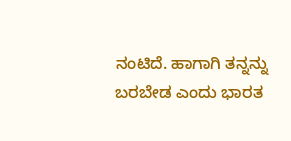ನಂಟಿದೆ. ಹಾಗಾಗಿ ತನ್ನನ್ನು ಬರಬೇಡ ಎಂದು ಭಾರತ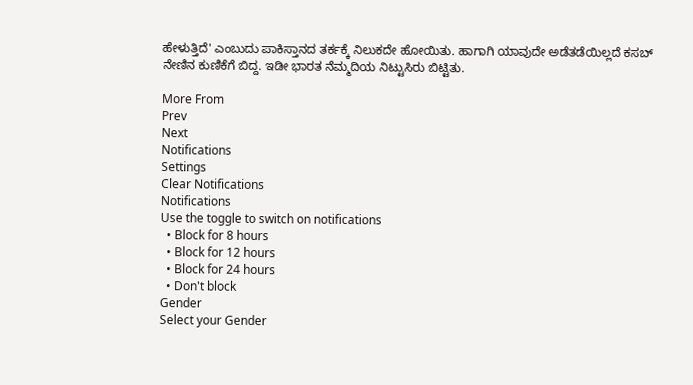ಹೇಳುತ್ತಿದೆ' ಎಂಬುದು ಪಾಕಿಸ್ತಾನದ ತರ್ಕಕ್ಕೆ ನಿಲುಕದೇ ಹೋಯಿತು. ಹಾಗಾಗಿ ಯಾವುದೇ ಅಡೆತಡೆಯಿಲ್ಲದೆ ಕಸಬ್ ನೇಣಿನ ಕುಣಿಕೆಗೆ ಬಿದ್ದ. ಇಡೀ ಭಾರತ ನೆಮ್ಮದಿಯ ನಿಟ್ಟುಸಿರು ಬಿಟ್ಟಿತು.

More From
Prev
Next
Notifications
Settings
Clear Notifications
Notifications
Use the toggle to switch on notifications
  • Block for 8 hours
  • Block for 12 hours
  • Block for 24 hours
  • Don't block
Gender
Select your Gender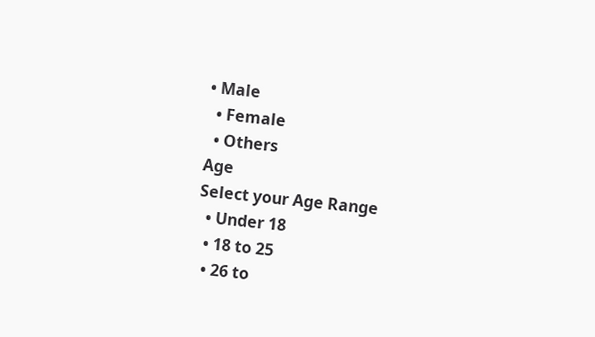• Male
  • Female
  • Others
Age
Select your Age Range
  • Under 18
  • 18 to 25
  • 26 to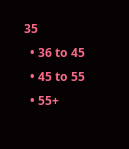35
  • 36 to 45
  • 45 to 55
  • 55+